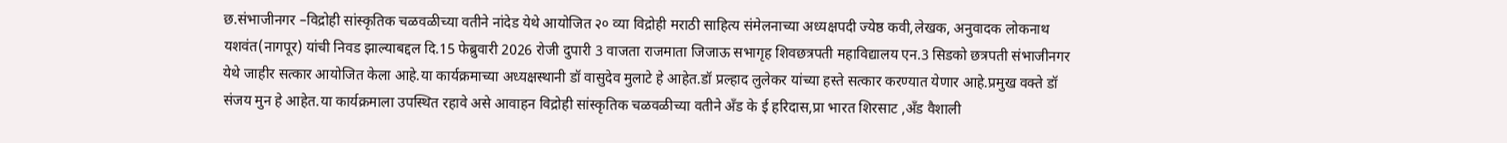छ.संभाजीनगर –विद्रोही सांस्कृतिक चळवळीच्या वतीने नांदेड येथे आयोजित २० व्या विद्रोही मराठी साहित्य संमेलनाच्या अध्यक्षपदी ज्येष्ठ कवी,लेखक, अनुवादक लोकनाथ यशवंत(नागपूर) यांची निवड झाल्याबद्दल दि.15 फेब्रुवारी 2026 रोजी दुपारी 3 वाजता राजमाता जिजाऊ सभागृह शिवछत्रपती महाविद्यालय एन.3 सिडको छत्रपती संभाजीनगर
येथे जाहीर सत्कार आयोजित केला आहे.या कार्यक्रमाच्या अध्यक्षस्थानी डॉ वासुदेव मुलाटे हे आहेत.डॉ प्रल्हाद लुलेकर यांच्या हस्ते सत्कार करण्यात येणार आहे.प्रमुख वक्ते डॉ संजय मुन हे आहेत.या कार्यक्रमाला उपस्थित रहावे असे आवाहन विद्रोही सांस्कृतिक चळवळीच्या वतीने अँड के ई हरिदास,प्रा भारत शिरसाट ,अँड वैशाली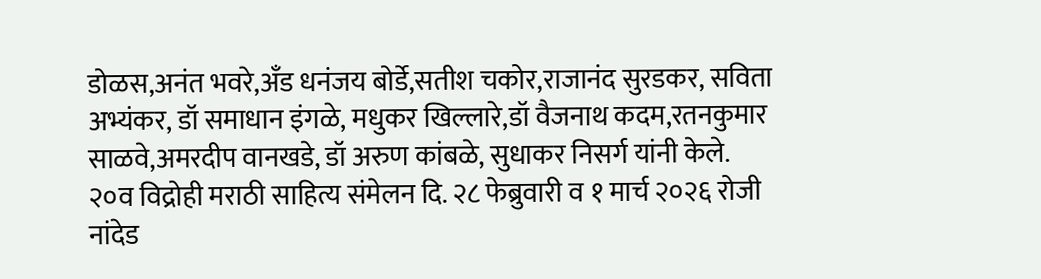डोळस,अनंत भवरे,अँड धनंजय बोर्डे,सतीश चकोर,राजानंद सुरडकर, सविता अभ्यंकर, डॉ समाधान इंगळे, मधुकर खिल्लारे,डॉ वैजनाथ कदम,रतनकुमार साळवे,अमरदीप वानखडे, डॉ अरुण कांबळे, सुधाकर निसर्ग यांनी केले.
२०व विद्रोही मराठी साहित्य संमेलन दि. २८ फेब्रुवारी व १ मार्च २०२६ रोजी नांदेड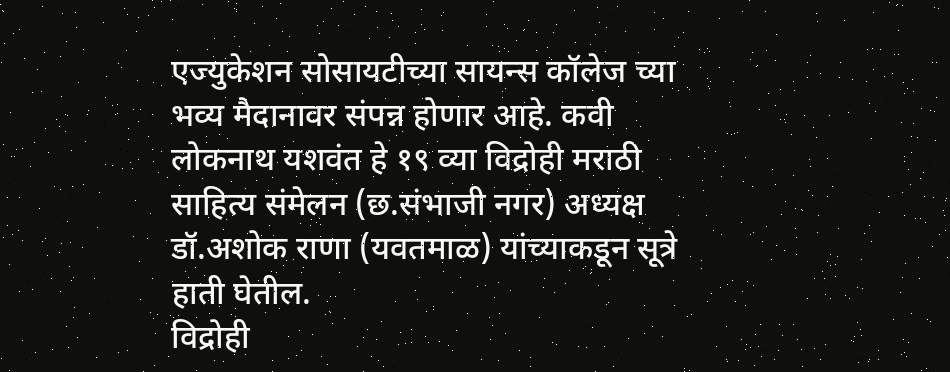एज्युकेशन सोसायटीच्या सायन्स कॉलेज च्या भव्य मैदानावर संपन्न होणार आहे. कवी लोकनाथ यशवंत हे १९ व्या विद्रोही मराठी साहित्य संमेलन (छ.संभाजी नगर) अध्यक्ष डॉ.अशोक राणा (यवतमाळ) यांच्याकडून सूत्रे हाती घेतील.
विद्रोही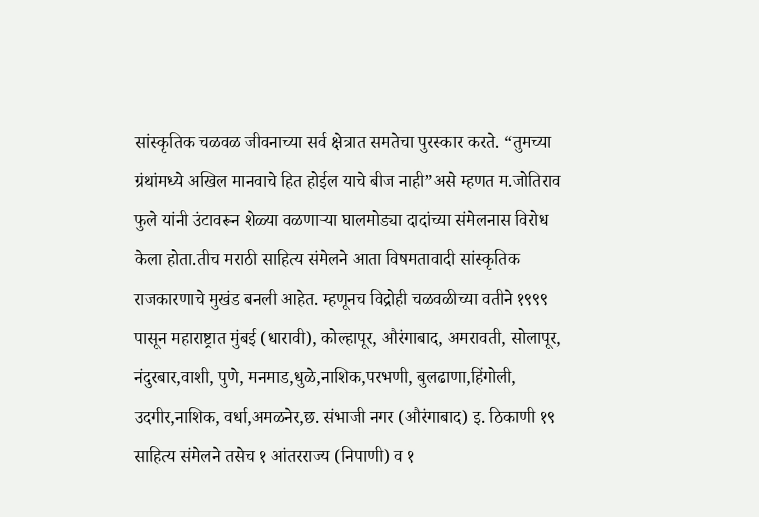सांस्कृतिक चळवळ जीवनाच्या सर्व क्षेत्रात समतेचा पुरस्कार करते. “तुमच्या ग्रंथांमध्ये अखिल मानवाचे हित होईल याचे बीज नाही”असे म्हणत म.जोतिराव फुले यांनी उंटावरून शेळ्या वळणाऱ्या घालमोड्या दादांच्या संमेलनास विरोध केला होता.तीच मराठी साहित्य संमेलने आता विषमतावादी सांस्कृतिक राजकारणाचे मुखंड बनली आहेत. म्हणूनच विद्रोही चळवळीच्या वतीने १९९९ पासून महाराष्ट्रात मुंबई (धारावी), कोल्हापूर, औरंगाबाद, अमरावती, सोलापूर, नंदुरबार,वाशी, पुणे, मनमाड,धुळे,नाशिक,परभणी, बुलढाणा,हिंगोली, उदगीर,नाशिक, वर्धा,अमळनेर,छ. संभाजी नगर (औरंगाबाद) इ. ठिकाणी १९ साहित्य संमेलने तसेच १ आंतरराज्य (निपाणी) व १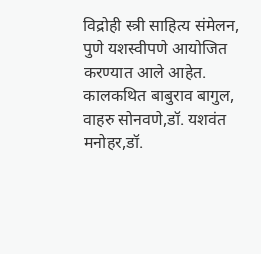विद्रोही स्त्री साहित्य संमेलन, पुणे यशस्वीपणे आयोजित करण्यात आले आहेत.
कालकथित बाबुराव बागुल, वाहरु सोनवणे,डॉ. यशवंत मनोहर,डॉ.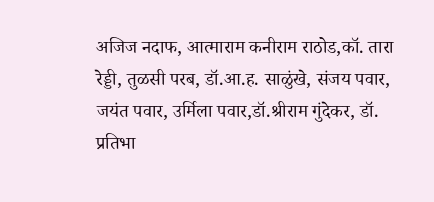अजिज नदाफ, आत्माराम कनीराम राठोड,कॉ. तारा रेड्डी, तुळसी परब, डॉ.आ.ह. साळुंखे, संजय पवार, जयंत पवार, उर्मिला पवार,डॉ.श्रीराम गुंदेकर, डॉ. प्रतिभा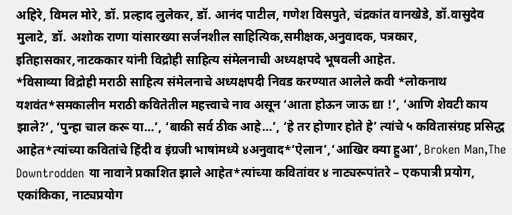अहिरे, विमल मोरे, डॉ. प्रल्हाद लुलेकर, डॉ. आनंद पाटील, गणेश विसपुते, चंद्रकांत वानखेडे, डॉ.वासुदेव मुलाटे, डॉ. अशोक राणा यांसारख्या सर्जनशील साहित्यिक,समीक्षक,अनुवादक, पत्रकार, इतिहासकार,नाटककार यांनी विद्रोही साहित्य संमेलनाची अध्यक्षपदे भूषवली आहेत.
*विसाव्या विद्रोही मराठी साहित्य संमेलनाचे अध्यक्षपदी निवड करण्यात आलेले कवी *लोकनाथ यशवंत*समकालीन मराठी कवितेतील महत्त्वाचे नाव असून ‘आता होऊन जाऊ द्या !’, ‘आणि शेवटी काय झाले?’, ‘पुन्हा चाल करू या…’, ‘बाकी सर्व ठीक आहे…’, ‘हे तर होणार होते हे’ त्यांचे ५ कवितासंग्रह प्रसिद्ध आहेत*त्यांच्या कवितांचे हिंदी व इंग्रजी भाषांमध्ये ४अनुवाद*‘ऐलान’,‘आखिर क्या हुआ’, Broken Man,The Downtrodden या नावाने प्रकाशित झाले आहेत*त्यांच्या कवितांवर ४ नाट्यरूपांतरे – एकपात्री प्रयोग, एकांकिका, नाट्यप्रयोग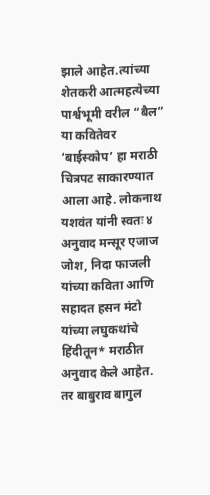झाले आहेत.त्यांच्या शेतकरी आत्महत्येच्या पार्श्वभूमी वरील “बैल” या कवितेवर ‘बाईस्कोप’ हा मराठी चित्रपट साकारण्यात आला आहे. लोकनाथ यशवंत यांनी स्वतः ४ अनुवाद मन्सूर एजाज जोश, निदा फाजली यांच्या कविता आणि सहादत हसन मंटो यांच्या लघुकथांचे हिंदीतून* मराठीत अनुवाद केले आहेत. तर बाबुराव बागुल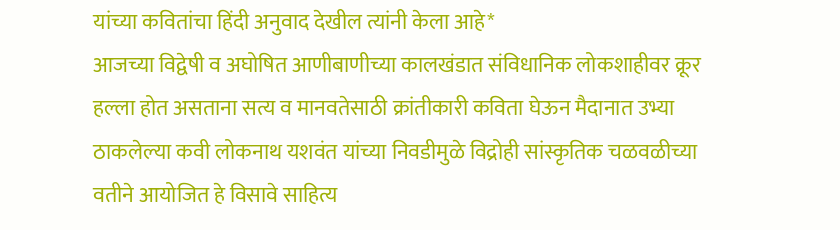यांच्या कवितांचा हिंदी अनुवाद देखील त्यांनी केला आहे*
आजच्या विद्वेषी व अघोषित आणीबाणीच्या कालखंडात संविधानिक लोकशाहीवर क्रूर हल्ला होत असताना सत्य व मानवतेसाठी क्रांतीकारी कविता घेऊन मैदानात उभ्या ठाकलेल्या कवी लोकनाथ यशवंत यांच्या निवडीमुळे विद्रोही सांस्कृतिक चळवळीच्या वतीने आयोजित हे विसावे साहित्य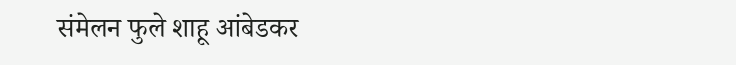संमेलन फुले शाहू आंबेडकर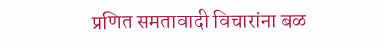प्रणित समतावादी विचारांना बळ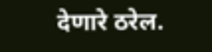देणारे ठरेल.